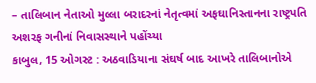– તાલિબાન નેતાઓ મુલ્લા બરાદરનાં નેતૃત્વમાં અફઘાનિસ્તાનના રાષ્ટ્રપતિ અશરફ ગનીનાં નિવાસસ્થાને પહોંચ્યા
કાબુલ, 15 ઓગસ્ટ : અઠવાડિયાના સંઘર્ષ બાદ આખરે તાલિબાનોએ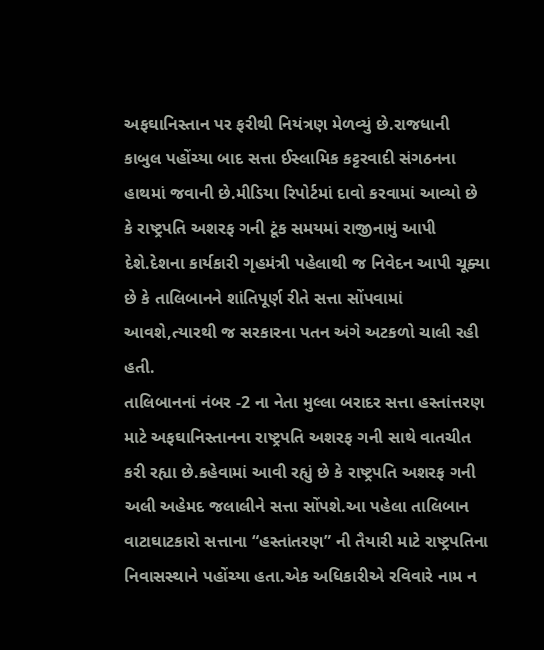અફઘાનિસ્તાન પર ફરીથી નિયંત્રણ મેળવ્યું છે.રાજધાની કાબુલ પહોંચ્યા બાદ સત્તા ઈસ્લામિક કટ્ટરવાદી સંગઠનના હાથમાં જવાની છે.મીડિયા રિપોર્ટમાં દાવો કરવામાં આવ્યો છે કે રાષ્ટ્રપતિ અશરફ ગની ટૂંક સમયમાં રાજીનામું આપી દેશે.દેશના કાર્યકારી ગૃહમંત્રી પહેલાથી જ નિવેદન આપી ચૂક્યા છે કે તાલિબાનને શાંતિપૂર્ણ રીતે સત્તા સોંપવામાં આવશે,ત્યારથી જ સરકારના પતન અંગે અટકળો ચાલી રહી હતી.
તાલિબાનનાં નંબર -2 ના નેતા મુલ્લા બરાદર સત્તા હસ્તાંત્તરણ માટે અફઘાનિસ્તાનના રાષ્ટ્રપતિ અશરફ ગની સાથે વાતચીત કરી રહ્યા છે.કહેવામાં આવી રહ્યું છે કે રાષ્ટ્રપતિ અશરફ ગની અલી અહેમદ જલાલીને સત્તા સોંપશે.આ પહેલા તાલિબાન વાટાઘાટકારો સત્તાના “હસ્તાંતરણ” ની તૈયારી માટે રાષ્ટ્રપતિના નિવાસસ્થાને પહોંચ્યા હતા.એક અધિકારીએ રવિવારે નામ ન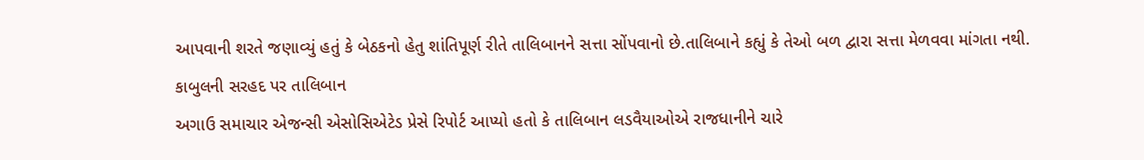આપવાની શરતે જણાવ્યું હતું કે બેઠકનો હેતુ શાંતિપૂર્ણ રીતે તાલિબાનને સત્તા સોંપવાનો છે.તાલિબાને કહ્યું કે તેઓ બળ દ્વારા સત્તા મેળવવા માંગતા નથી.
કાબુલની સરહદ પર તાલિબાન
અગાઉ સમાચાર એજન્સી એસોસિએટેડ પ્રેસે રિપોર્ટ આપ્યો હતો કે તાલિબાન લડવૈયાઓએ રાજધાનીને ચારે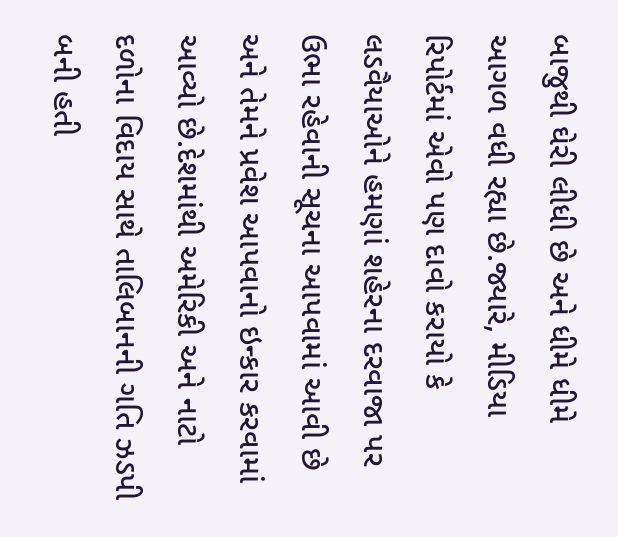બાજુથી ઘેરી લીધી છે અને ધીમે ધીમે આગળ વધી રહ્યા છે.જ્યારે, મીડિયા રિપોર્ટમાં એવો પણ દાવો કરાયો કે લડવૈયાઓને હમણાં શહેરના દરવાજા પર ઉભા રહેવાની સૂચના આપવામાં આવી છે અને તેમને પ્રવેશ આપવાનો ઇન્કાર કરવામાં આવ્યો છે.દેશમાંથી અમેરિકી અને નાટો દળોના વિદાય સાથે તાલિબાનની ગતિ ઝડપી બની હતી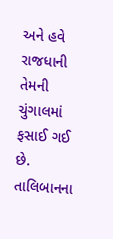અને હવે રાજધાની તેમની ચુંગાલમાં ફસાઈ ગઈ છે.
તાલિબાનના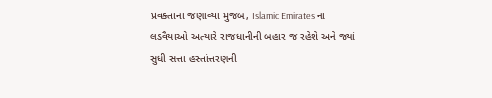પ્રવક્તાના જણાવ્યા મુજબ, Islamic Emirates ના લડવૈયાઓ અત્યારે રાજધાનીની બહાર જ રહેશે અને જ્યાં સુધી સત્તા હસ્તાંત્તરણની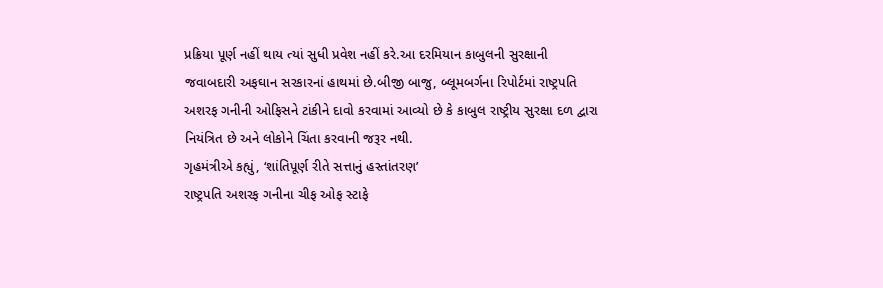પ્રક્રિયા પૂર્ણ નહીં થાય ત્યાં સુધી પ્રવેશ નહીં કરે.આ દરમિયાન કાબુલની સુરક્ષાની જવાબદારી અફઘાન સરકારનાં હાથમાં છે.બીજી બાજુ, બ્લૂમબર્ગના રિપોર્ટમાં રાષ્ટ્રપતિ અશરફ ગનીની ઓફિસને ટાંકીને દાવો કરવામાં આવ્યો છે કે કાબુલ રાષ્ટ્રીય સુરક્ષા દળ દ્વારા નિયંત્રિત છે અને લોકોને ચિંતા કરવાની જરૂર નથી.
ગૃહમંત્રીએ કહ્યું, ‘શાંતિપૂર્ણ રીતે સત્તાનું હસ્તાંતરણ’
રાષ્ટ્રપતિ અશરફ ગનીના ચીફ ઓફ સ્ટાફે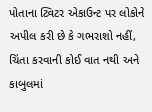પોતાના ટ્વિટર એકાઉન્ટ પર લોકોને અપીલ કરી છે કે ગભરાશો નહીં, ચિંતા કરવાની કોઈ વાત નથી અને કાબુલમાં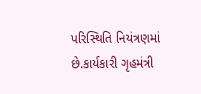પરિસ્થિતિ નિયંત્રણમાં છે.કાર્યકારી ગૃહમંત્રી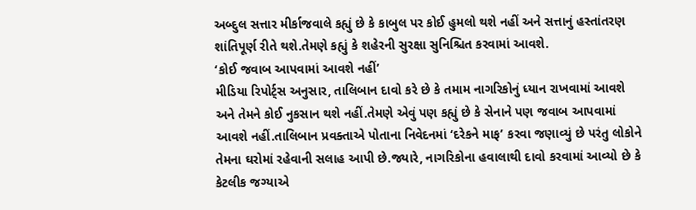અબ્દુલ સત્તાર મીર્કાજવાલે કહ્યું છે કે કાબુલ પર કોઈ હુમલો થશે નહીં અને સત્તાનું હસ્તાંતરણ શાંતિપૂર્ણ રીતે થશે.તેમણે કહ્યું કે શહેરની સુરક્ષા સુનિશ્ચિત કરવામાં આવશે.
‘કોઈ જવાબ આપવામાં આવશે નહીં’
મીડિયા રિપોર્ટ્સ અનુસાર, તાલિબાન દાવો કરે છે કે તમામ નાગરિકોનું ધ્યાન રાખવામાં આવશે અને તેમને કોઈ નુકસાન થશે નહીં.તેમણે એવું પણ કહ્યું છે કે સેનાને પણ જવાબ આપવામાં આવશે નહીં.તાલિબાન પ્રવક્તાએ પોતાના નિવેદનમાં ‘દરેકને માફ’ કરવા જણાવ્યું છે પરંતુ લોકોને તેમના ઘરોમાં રહેવાની સલાહ આપી છે.જ્યારે, નાગરિકોના હવાલાથી દાવો કરવામાં આવ્યો છે કે કેટલીક જગ્યાએ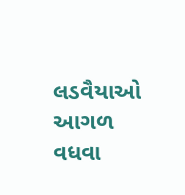લડવૈયાઓ આગળ વધવા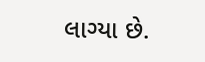લાગ્યા છે.